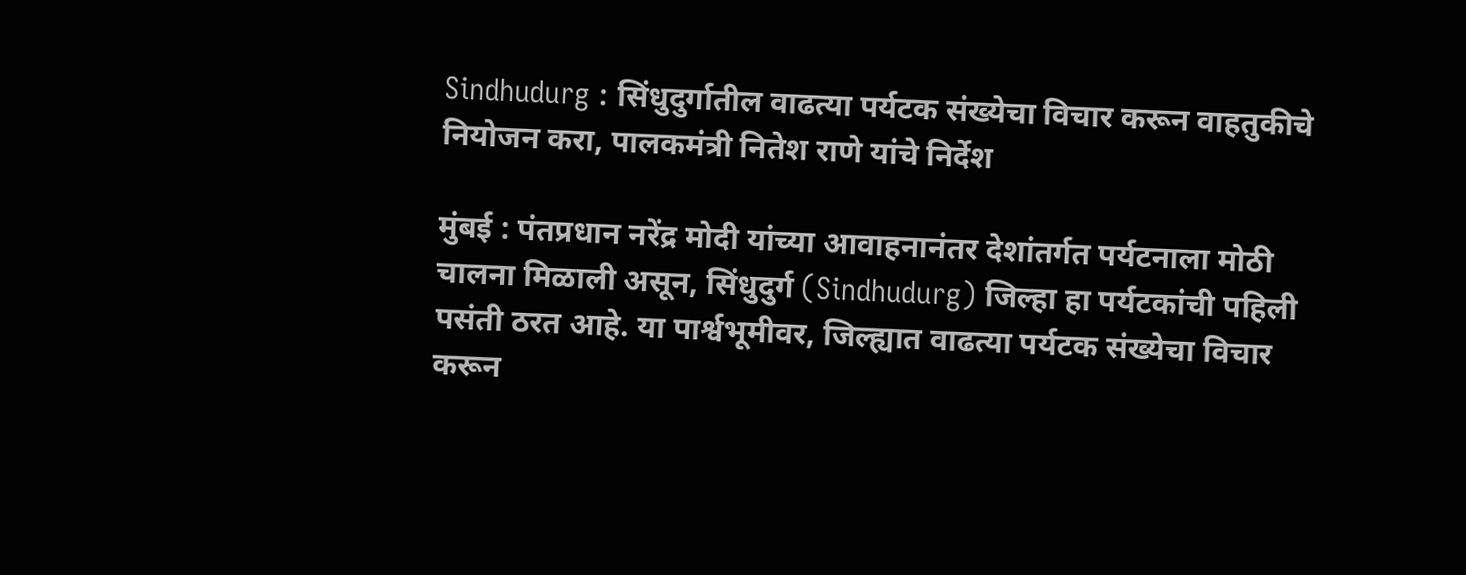Sindhudurg : सिंधुदुर्गातील वाढत्या पर्यटक संख्येचा विचार करून वाहतुकीचे नियोजन करा, पालकमंत्री नितेश राणे यांचे निर्देश

मुंबई : पंतप्रधान नरेंद्र मोदी यांच्या आवाहनानंतर देशांतर्गत पर्यटनाला मोठी चालना मिळाली असून, सिंधुदुर्ग (Sindhudurg) जिल्हा हा पर्यटकांची पहिली पसंती ठरत आहे. या पार्श्वभूमीवर, जिल्ह्यात वाढत्या पर्यटक संख्येचा विचार करून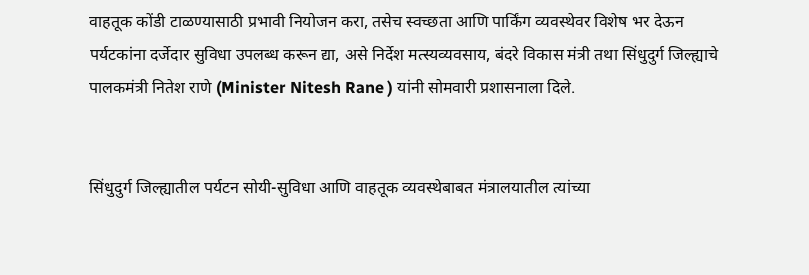वाहतूक कोंडी टाळण्यासाठी प्रभावी नियोजन करा, तसेच स्वच्छता आणि पार्किंग व्यवस्थेवर विशेष भर देऊन पर्यटकांना दर्जेदार सुविधा उपलब्ध करून द्या, असे निर्देश मत्स्यव्यवसाय, बंदरे विकास मंत्री तथा सिंधुदुर्ग जिल्ह्याचे पालकमंत्री नितेश राणे (Minister Nitesh Rane ) यांनी सोमवारी प्रशासनाला दिले.


सिंधुदुर्ग जिल्ह्यातील पर्यटन सोयी-सुविधा आणि वाहतूक व्यवस्थेबाबत मंत्रालयातील त्यांच्या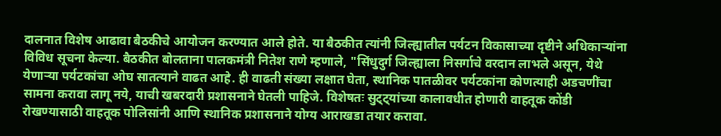दालनात विशेष आढावा बैठकीचे आयोजन करण्यात आले होते. या बैठकीत त्यांनी जिल्ह्यातील पर्यटन विकासाच्या दृष्टीने अधिकाऱ्यांना विविध सूचना केल्या. बैठकीत बोलताना पालकमंत्री नितेश राणे म्हणाले, "सिंधुदुर्ग जिल्ह्याला निसर्गाचे वरदान लाभले असून, येथे येणाऱ्या पर्यटकांचा ओघ सातत्याने वाढत आहे. ही वाढती संख्या लक्षात घेता, स्थानिक पातळीवर पर्यटकांना कोणत्याही अडचणींचा सामना करावा लागू नये, याची खबरदारी प्रशासनाने घेतली पाहिजे. विशेषतः सुट्ट्यांच्या कालावधीत होणारी वाहतूक कोंडी रोखण्यासाठी वाहतूक पोलिसांनी आणि स्थानिक प्रशासनाने योग्य आराखडा तयार करावा.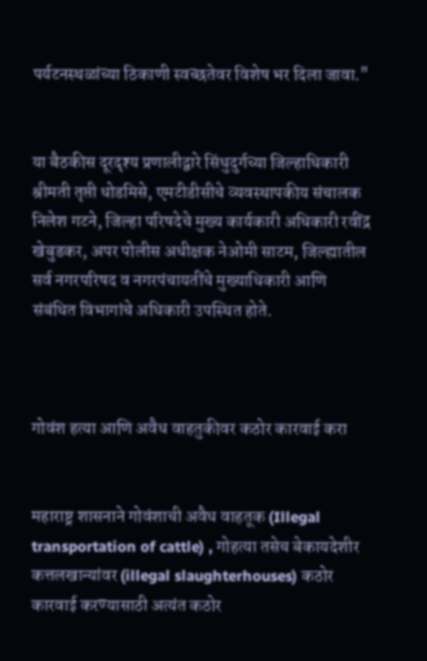पर्यटनस्थळांच्या ठिकाणी स्वच्छतेवर विशेष भर दिला जावा."


या बैठकीस दूरदृश्य प्रणालीद्वारे सिंधुदुर्गच्या जिल्हाधिकारी श्रीमती तृप्ती धोडमिसे, एमटीडीसीचे व्यवस्थापकीय संचालक निलेश गटने, जिल्हा परिषदेचे मुख्य कार्यकारी अधिकारी रवींद्र खेबुडकर, अपर पोलीस अधीक्षक नेओमी साटम, जिल्ह्यातील सर्व नगरपरिषद व नगरपंचायतींचे मुख्याधिकारी आणि संबंधित विभागांचे अधिकारी उपस्थित होते.



गोवंश हत्या आणि अवैध वाहतुकीवर कठोर कारवाई करा


महाराष्ट्र शासनाने गोवंशाची अवैध वाहतूक (Illegal transportation of cattle) , गोहत्या तसेच बेकायदेशीर कत्तलखान्यांवर (illegal slaughterhouses) कठोर कारवाई करण्यासाठी अत्यंत कठोर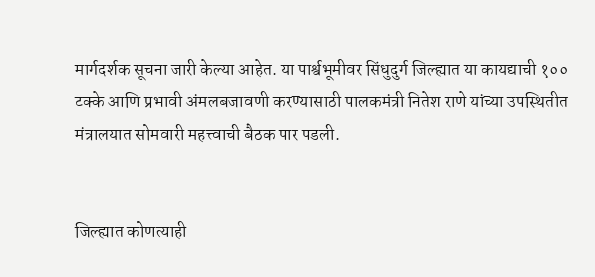मार्गदर्शक सूचना जारी केल्या आहेत. या पार्श्वभूमीवर सिंधुदुर्ग जिल्ह्यात या कायद्याची १०० टक्के आणि प्रभावी अंमलबजावणी करण्यासाठी पालकमंत्री नितेश राणे यांच्या उपस्थितीत मंत्रालयात सोमवारी महत्त्वाची बैठक पार पडली.


जिल्ह्यात कोणत्याही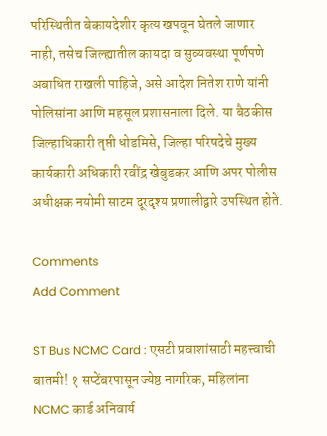परिस्थितीत बेकायदेशीर कृत्य खपवून घेतले जाणार नाही, तसेच जिल्ह्यातील कायदा व सुव्यवस्था पूर्णपणे अबाधित राखली पाहिजे, असे आदेश नितेश राणे यांनी पोलिसांना आणि महसूल प्रशासनाला दिले. या बैठकीस जिल्हाधिकारी तृप्ती धोडमिसे, जिल्हा परिषदेचे मुख्य कार्यकारी अधिकारी रवींद्र खेबुडकर आणि अपर पोलीस अधीक्षक नयोमी साटम दूरदृश्य प्रणालीद्वारे उपस्थित होते.

Comments
Add Comment

ST Bus NCMC Card : एसटी प्रवाशांसाठी महत्त्वाची बातमी! १ सप्टेंबरपासून ज्येष्ठ नागरिक, महिलांना NCMC कार्ड अनिवार्य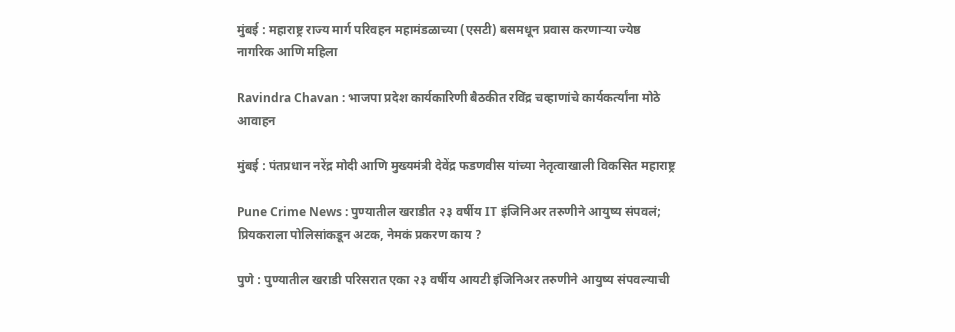मुंबई : महाराष्ट्र राज्य मार्ग परिवहन महामंडळाच्या (एसटी) बसमधून प्रवास करणाऱ्या ज्येष्ठ नागरिक आणि महिला

Ravindra Chavan : भाजपा प्रदेश कार्यकारिणी बैठकीत रविंद्र चव्हाणांचे कार्यकर्त्यांना मोठे आवाहन

मुंबई : पंतप्रधान नरेंद्र मोदी आणि मुख्यमंत्री देवेंद्र फडणवीस यांच्या नेतृत्वाखाली विकसित महाराष्ट्र

Pune Crime News : पुण्यातील खराडीत २३ वर्षीय IT इंजिनिअर तरुणीने आयुष्य संपवलं; प्रियकराला पोलिसांकडून अटक, नेमकं प्रकरण काय ?

पुणे : पुण्यातील खराडी परिसरात एका २३ वर्षीय आयटी इंजिनिअर तरुणीने आयुष्य संपवल्याची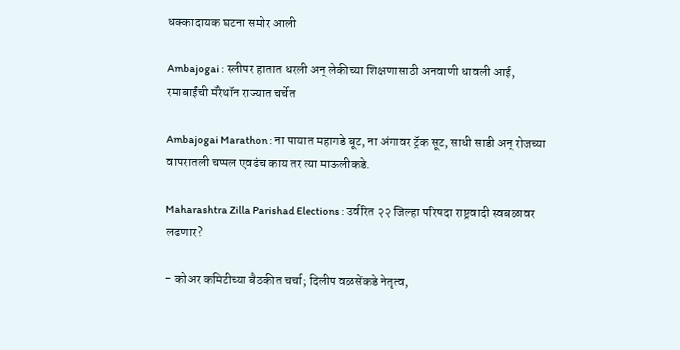धक्कादायक घटना समोर आली

Ambajogai : स्लीपर हातात धरली अन् लेकीच्या शिक्षणासाठी अनवाणी धावली आई, रमाबाईंची मॅरेथॉन राज्यात चर्चेत

Ambajogai Marathon : ना पायात महागडे बूट, ना अंगावर ट्रॅक सूट, साधी साडी अन् रोजच्या वापरातली चप्पल एवढंच काय तर त्या माऊलीकडे.

Maharashtra Zilla Parishad Elections : उर्वरित २२ जिल्हा परिषदा राष्ट्रवादी स्वबळावर लढणार?

- कोअर कमिटीच्या बैठकीत चर्चा; दिलीप वळसेंकडे नेतृत्व,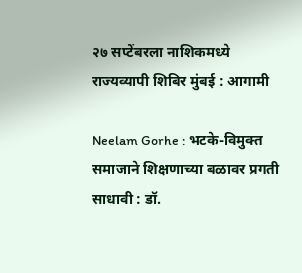२७ सप्टेंबरला नाशिकमध्ये राज्यव्यापी शिबिर मुंबई : आगामी

Neelam Gorhe : भटके-विमुक्त समाजाने शिक्षणाच्या बळावर प्रगती साधावी : डॉ.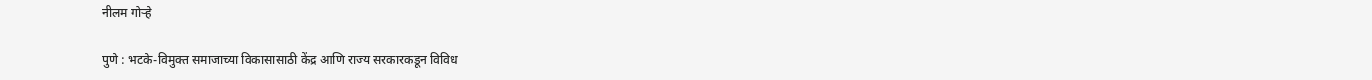नीलम गोऱ्हे

पुणे : भटके-विमुक्त समाजाच्या विकासासाठी केंद्र आणि राज्य सरकारकडून विविध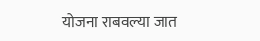योजना राबवल्या जात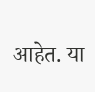आहेत. या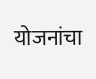योजनांचा